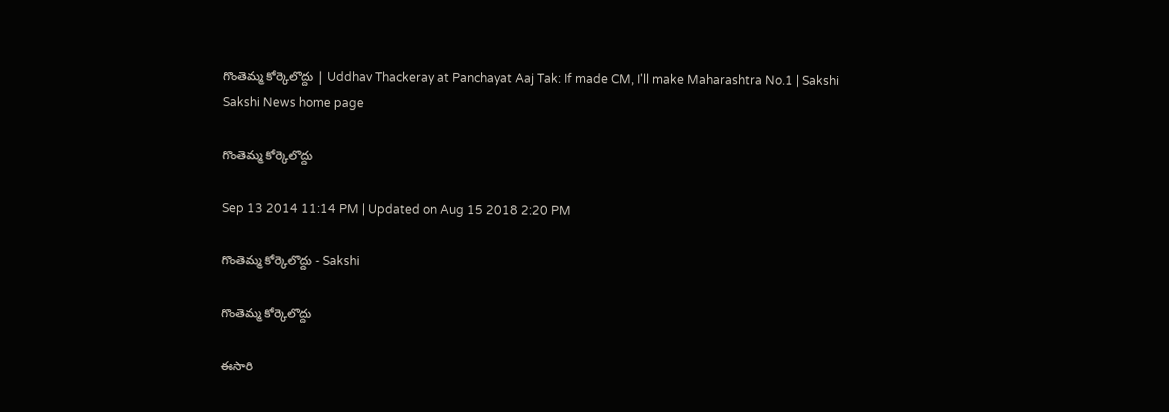గొంతెమ్మ కోర్కెలొద్దు | Uddhav Thackeray at Panchayat Aaj Tak: If made CM, I'll make Maharashtra No.1 | Sakshi
Sakshi News home page

గొంతెమ్మ కోర్కెలొద్దు

Sep 13 2014 11:14 PM | Updated on Aug 15 2018 2:20 PM

గొంతెమ్మ కోర్కెలొద్దు - Sakshi

గొంతెమ్మ కోర్కెలొద్దు

ఈసారి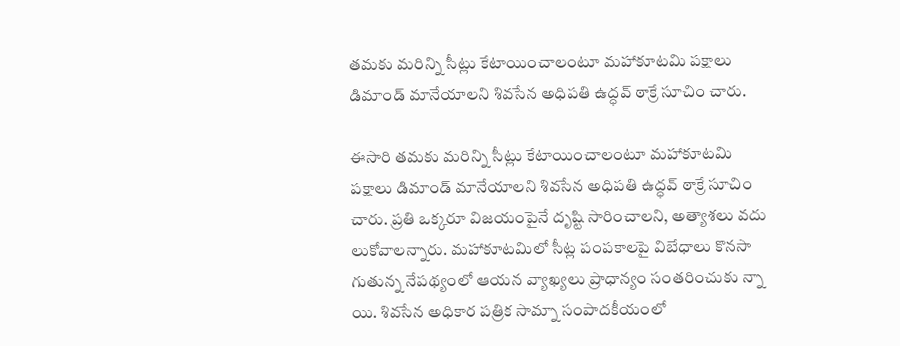తమకు మరిన్ని సీట్లు కేటాయించాలంటూ మహాకూటమి పక్షాలు డిమాండ్ మానేయాలని శివసేన అధిపతి ఉద్ధవ్ ఠాక్రే సూచిం చారు.

ఈసారి తమకు మరిన్ని సీట్లు కేటాయించాలంటూ మహాకూటమి పక్షాలు డిమాండ్ మానేయాలని శివసేన అధిపతి ఉద్ధవ్ ఠాక్రే సూచిం చారు. ప్రతి ఒక్కరూ విజయంపైనే దృష్టి సారించాలని, అత్యాశలు వదు లుకోవాలన్నారు. మహాకూటమిలో సీట్ల పంపకాలపై విబేధాలు కొనసా గుతున్న నేపథ్యంలో ఆయన వ్యాఖ్యలు ప్రాధాన్యం సంతరించుకు న్నా యి. శివసేన అధికార పత్రిక సామ్నా సంపాదకీయంలో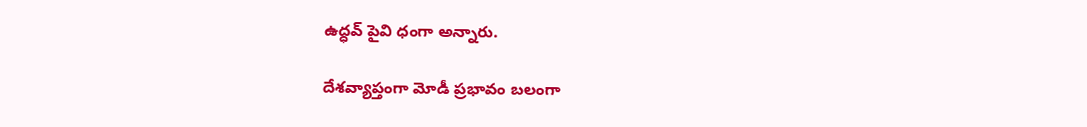ఉద్ధవ్ పైవి ధంగా అన్నారు.

దేశవ్యాప్తంగా మోడీ ప్రభావం బలంగా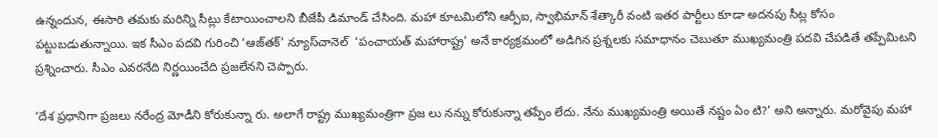ఉన్నందున, ఈసారి తమకు మరిన్ని సీట్లు కేటాయించాలని బీజేపీ డిమాండ్ చేసింది. మహా కూటమిలోని ఆర్పీఐ, స్వాభిమాన్ శేత్కారీ వంటి ఇతర పార్టీలు కూడా అదనపు సీట్ల కోసం పట్టుబడుతున్నాయి. ఇక సీఎం పదవి గురించి ‘ఆజ్‌తక్’ న్యూస్‌చానెల్  ‘పంచాయత్ మహారాష్ట్ర’ అనే కార్యక్రమంలో అడిగిన ప్రశ్నలకు సమాధానం చెబుతూ ముఖ్యమంత్రి పదవి చేపడితే తప్పేమిటని ప్రశ్నించారు. సీఎం ఎవరనేది నిర్ణయించేది ప్రజలేనని చెప్పారు.

‘దేశ ప్రధానిగా ప్రజలు నరేంద్ర మోడీని కోరుకున్నా రు. అలాగే రాష్ట్ర ముఖ్యమంత్రిగా ప్రజ లు నన్ను కోరుకున్నా తప్పేం లేదు. నేను ముఖ్యమంత్రి అయితే నష్టం ఏం టి?’ అని అన్నారు. మరోవైపు మహా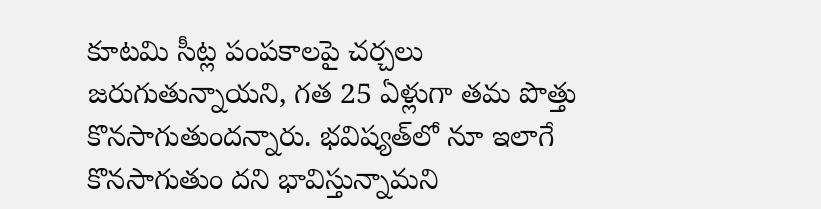కూటమి సీట్ల పంపకాలపై చర్చలు జరుగుతున్నాయని, గత 25 ఏళ్లుగా తమ పొత్తు కొనసాగుతుందన్నారు. భవిష్యత్‌లో నూ ఇలాగే కొనసాగుతుం దని భావిస్తున్నామని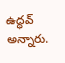ఉద్ధవ్ అన్నారు.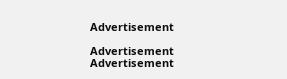Advertisement

Advertisement
Advertisement